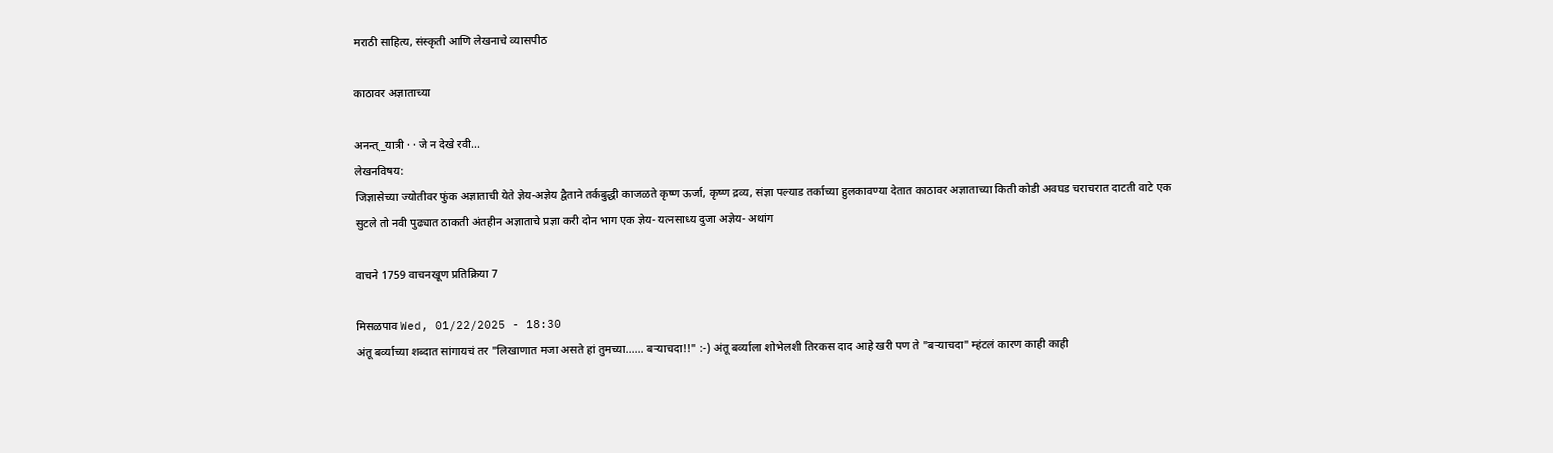मराठी साहित्य, संस्कृती आणि लेखनाचे व्यासपीठ

काठावर अज्ञाताच्या

अनन्त्_यात्री · · जे न देखे रवी...
लेखनविषय:
जिज्ञासेच्या ज्योतीवर फुंक अज्ञाताची येते ज्ञेय-अज्ञेय द्वैताने तर्कबुद्धी काजळते कृष्ण ऊर्जा, कृष्ण द्रव्य, संज्ञा पल्याड तर्काच्या हुलकावण्या देतात काठावर अज्ञाताच्या किती कोडी अवघड चराचरात दाटती वाटे एक सुटले तो नवी पुढ्यात ठाकती अंतहीन अज्ञाताचे प्रज्ञा करी दोन भाग एक ज्ञेय- यत्नसाध्य दुजा अज्ञेय- अथांग

वाचने 1759 वाचनखूण प्रतिक्रिया 7

मिसळपाव Wed, 01/22/2025 - 18:30
अंतू बर्व्याच्या शब्दात सांगायचं तर "लिखाणात मजा असते हां तुमच्या...... बर्‍याचदा!!" :-) अंतू बर्व्याला शोभेलशी तिरकस दाद आहे खरी पण ते "बर्‍याचदा" म्हंटलं कारण काही काही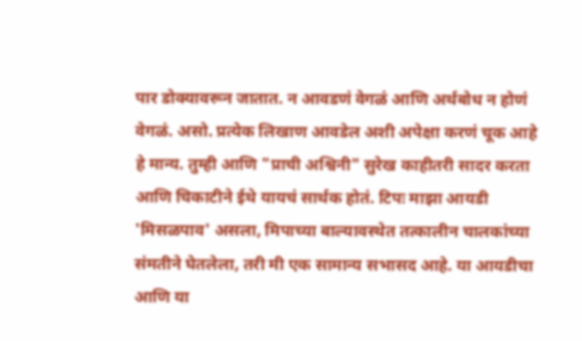पार डोक्यावरून जातात. न आवडणं वेगळं आणि अर्थबोध न होणं वेगळं. असो. प्रत्येक लिखाण आवडेल अशी अपेक्षा करणं चूक आहे हे मान्य. तुम्ही आणि "प्राची अश्विनी" सुरेख काहीतरी सादर करता आणि चिकाटीने ईथे यायचं सार्थक होतं. टिपः माझा आयडी 'मिसळपाव' असला, मिपाच्या बाल्यावस्थेत तत्कालीन चालकांच्या संमतीने घेतलेला, तरी मी एक सामान्य सभासद आहे. या आयडीचा आणि या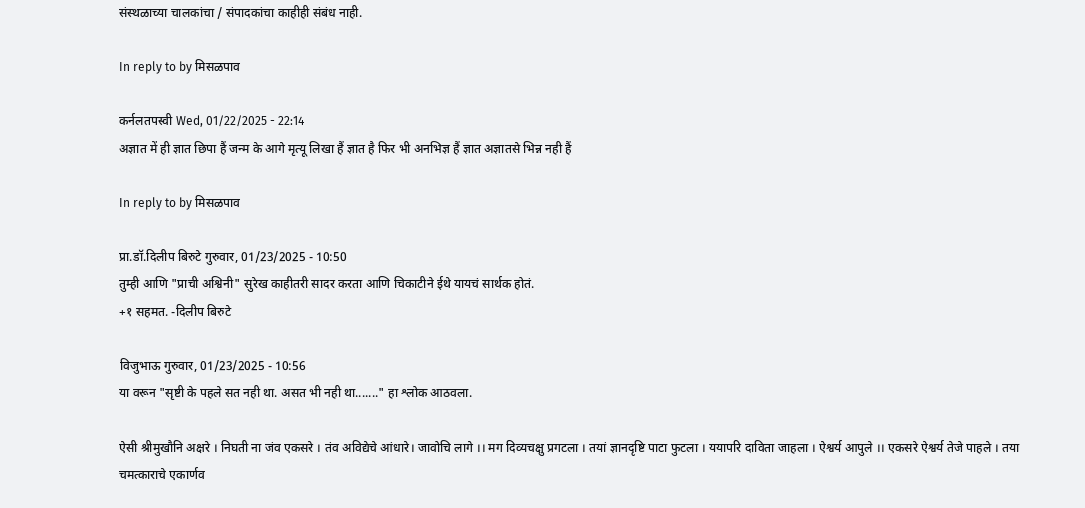संस्थळाच्या चालकांचा / संपादकांचा काहीही संबंध नाही.

In reply to by मिसळपाव

कर्नलतपस्वी Wed, 01/22/2025 - 22:14
अज्ञात में ही ज्ञात छिपा हैं जन्म के आगे मृत्यू लिखा हैं ज्ञात है फिर भी अनभिज्ञ हैं ज्ञात अज्ञातसे भिन्न नही हैं

In reply to by मिसळपाव

प्रा.डॉ.दिलीप बिरुटे गुरुवार, 01/23/2025 - 10:50
तुम्ही आणि "प्राची अश्विनी" सुरेख काहीतरी सादर करता आणि चिकाटीने ईथे यायचं सार्थक होतं.
+१ सहमत. -दिलीप बिरुटे

विजुभाऊ गुरुवार, 01/23/2025 - 10:56
या वरून "सृष्टी के पहले सत नही था. असत भी नही था......." हा श्लोक आठवला.

ऐसी श्रीमुखौनि अक्षरे । निघती ना जंव एकसरे । तंव अविद्येचे आंधारे। जावोचि लागे ।। मग दिव्यचक्षु प्रगटला । तयां ज्ञानदृष्टि पाटा फुटला । ययापरि दाविता जाहला । ऐश्वर्य आपुले ।। एकसरे ऐश्वर्य तेजे पाहले । तया चमत्काराचे एकार्णव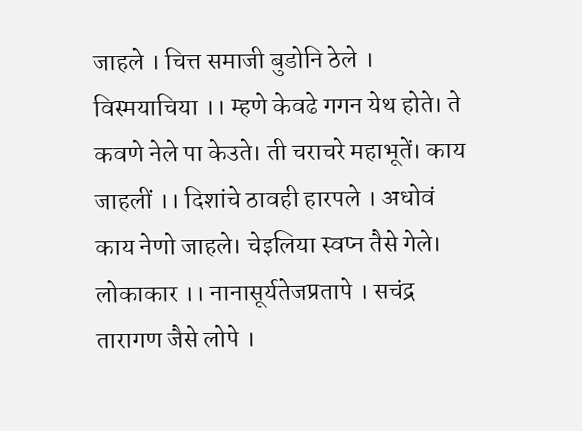जाहले । चित्त समाजी बुडोनि ठेले । विस्मयाचिया ।। म्हणे केवढे गगन येथ होते। ते कवणे नेले पा केउते। ती चराचरे महाभूतें। काय जाहलीं ।। दिशांचे ठावही हारपले । अधोवं काय नेणो जाहले। चेइलिया स्वप्न तैसे गेले। लोकाकार ।। नानासूर्यतेजप्रतापे । सचंद्र तारागण जैसे लोपे ।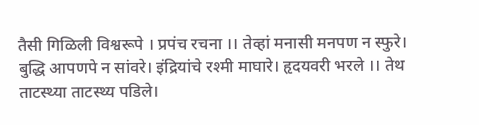तैसी गिळिली विश्वरूपे । प्रपंच रचना ।। तेव्हां मनासी मनपण न स्फुरे। बुद्धि आपणपे न सांवरे। इंद्रियांचे रश्मी माघारे। हृदयवरी भरले ।। तेथ ताटस्थ्या ताटस्थ्य पडिले।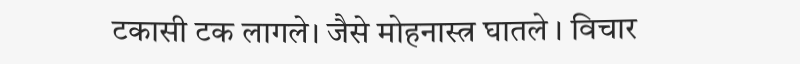टकासी टक लागले। जैसे मोहनास्त्र घातले । विचार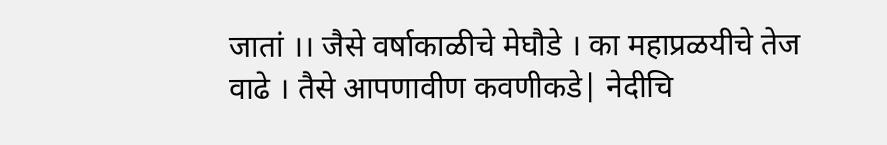जातां ।। जैसे वर्षाकाळीचे मेघौडे । का महाप्रळयीचे तेज वाढे । तैसे आपणावीण कवणीकडे| नेदीचि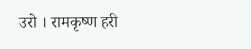उरो । रामकृष्ण हरी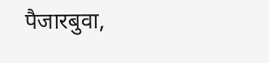पैजारबुवा,